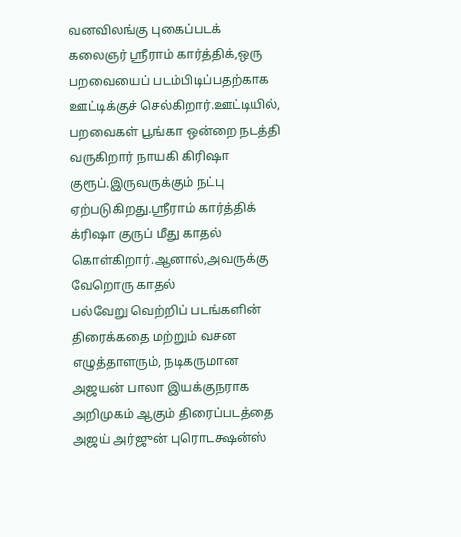வனவிலங்கு புகைப்படக் கலைஞர் ஸ்ரீராம் கார்த்திக்,ஒரு பறவையைப் படம்பிடிப்பதற்காக ஊட்டிக்குச் செல்கிறார்.ஊட்டியில், பறவைகள் பூங்கா ஒன்றை நடத்தி வருகிறார் நாயகி கிரிஷா குரூப்.இருவருக்கும் நட்பு ஏற்படுகிறது.ஸ்ரீராம் கார்த்திக் க்ரிஷா குருப் மீது காதல் கொள்கிறார்.ஆனால்,அவருக்கு வேறொரு காதல்
பல்வேறு வெற்றிப் படங்களின் திரைக்கதை மற்றும் வசன எழுத்தாளரும், நடிகருமான அஜயன் பாலா இயக்குநராக அறிமுகம் ஆகும் திரைப்படத்தை அஜய் அர்ஜுன் புரொடக்ஷன்ஸ்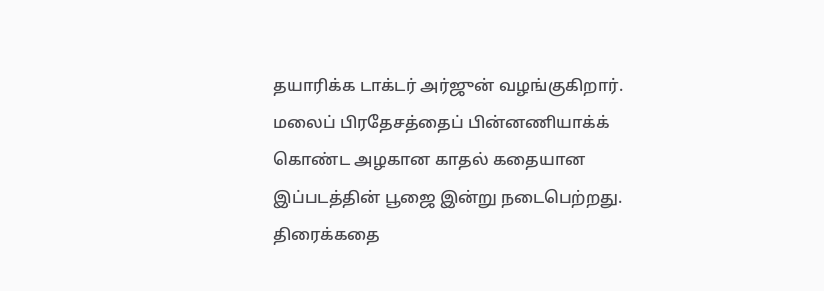தயாரிக்க டாக்டர் அர்ஜுன் வழங்குகிறார். மலைப் பிரதேசத்தைப் பின்னணியாக்க் கொண்ட அழகான காதல் கதையான இப்படத்தின் பூஜை இன்று நடைபெற்றது. திரைக்கதை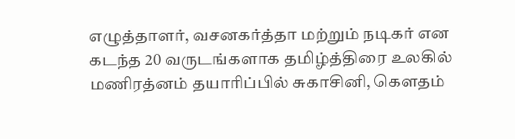எழுத்தாளர், வசனகர்த்தா மற்றும் நடிகர் என கடந்த 20 வருடங்களாக தமிழ்த்திரை உலகில்
மணிரத்னம் தயாரிப்பில் சுகாசினி, கெளதம்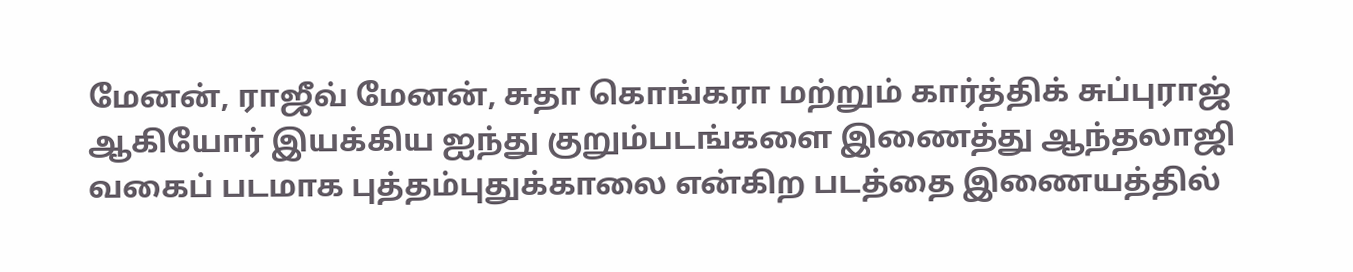மேனன், ராஜீவ் மேனன், சுதா கொங்கரா மற்றும் கார்த்திக் சுப்புராஜ் ஆகியோர் இயக்கிய ஐந்து குறும்படங்களை இணைத்து ஆந்தலாஜி வகைப் படமாக புத்தம்புதுக்காலை என்கிற படத்தை இணையத்தில்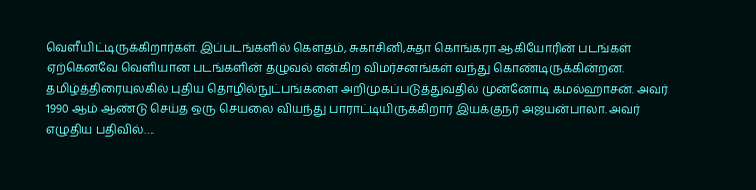வெளீயிட்டிருக்கிறார்கள். இப்படங்களில் கெளதம், சுகாசினி,சுதா கொங்கரா ஆகியோரின் படங்கள் ஏற்கெனவே வெளியான படங்களின் தழுவல் என்கிற விமர்சனங்கள் வந்து கொண்டிருக்கின்றன.
தமிழ்த்திரையுலகில் புதிய தொழில்நுட்பங்களை அறிமுகப்படுத்துவதில் முன்னோடி கமல்ஹாசன். அவர் 1990 ஆம் ஆண்டு செய்த ஒரு செயலை வியந்து பாராட்டியிருக்கிறார் இயக்குநர் அஜயன்பாலா. அவர் எழுதிய பதிவில்….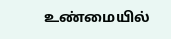உண்மையில்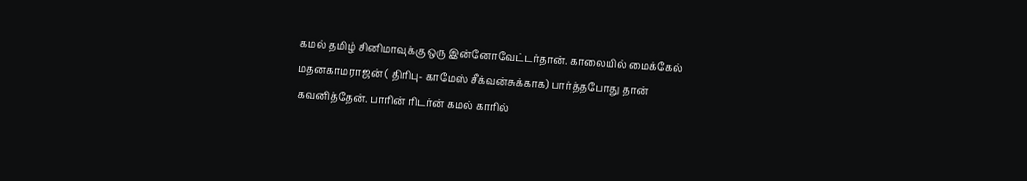கமல் தமிழ் சினிமாவுக்கு ஒரு இன்னோவேட்டர்தான். காலையில் மைக்கேல் மதனகாமராஜன் ( திரிபு- காமேஸ் சீக்வன்சுக்காக) பார்த்தபோது தான் கவனித்தேன். பாரின் ரிடர்ன் கமல் காரில்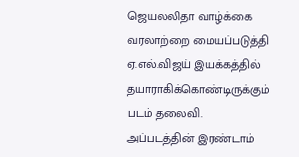ஜெயலலிதா வாழ்க்கை வரலாற்றை மையப்படுத்தி ஏ.எல்.விஜய் இயக்கத்தில் தயாராகிக்கொண்டிருக்கும் படம் தலைவி. அப்படத்தின் இரண்டாம்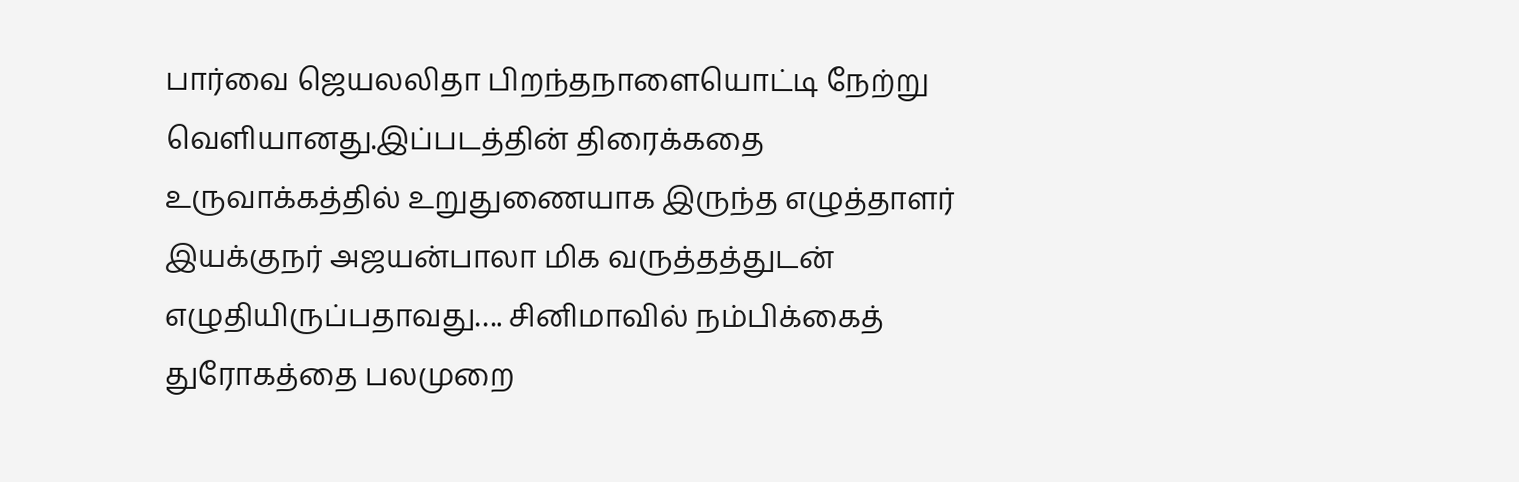பார்வை ஜெயலலிதா பிறந்தநாளையொட்டி நேற்று வெளியானது.இப்படத்தின் திரைக்கதை உருவாக்கத்தில் உறுதுணையாக இருந்த எழுத்தாளர் இயக்குநர் அஜயன்பாலா மிக வருத்தத்துடன் எழுதியிருப்பதாவது…. சினிமாவில் நம்பிக்கைத் துரோகத்தை பலமுறை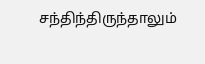சந்திந்திருந்தாலும்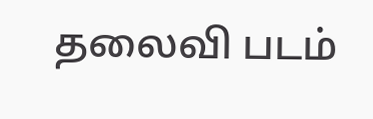தலைவி படம்